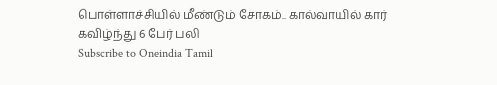பொள்ளாச்சியில் மீண்டும் சோகம்.. கால்வாயில் கார் கவிழ்ந்து 6 பேர் பலி
Subscribe to Oneindia Tamil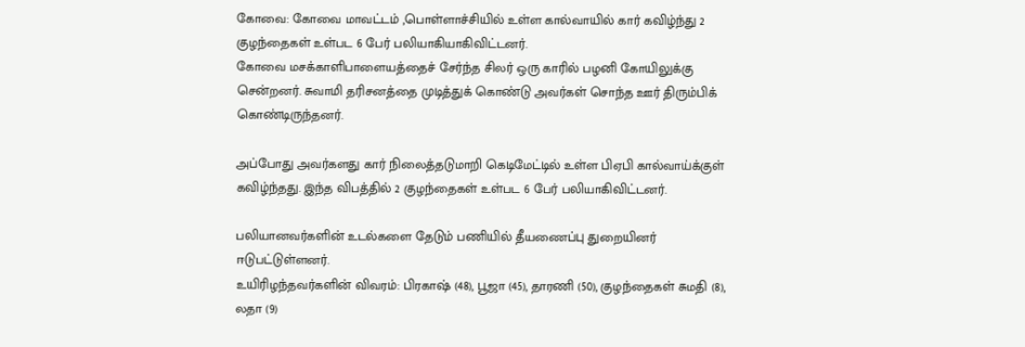கோவை: கோவை மாவட்டம் ,பொள்ளாச்சியில் உள்ள கால்வாயில் கார் கவிழ்ந்து 2 குழந்தைகள் உள்பட 6 பேர் பலியாகியாகிவிட்டனர்.
கோவை மசக்காளிபாளையத்தைச் சேர்ந்த சிலர் ஒரு காரில் பழனி கோயிலுக்கு சென்றனர். சுவாமி தரிசனத்தை முடித்துக் கொண்டு அவர்கள் சொந்த ஊர் திரும்பிக் கொண்டிருந்தனர்.

அப்போது அவர்களது கார் நிலைத்தடுமாறி கெடிமேட்டில் உள்ள பிஏபி கால்வாய்க்குள் கவிழ்ந்தது. இந்த விபத்தில் 2 குழந்தைகள் உள்பட 6 பேர் பலியாகிவிட்டனர்.

பலியானவர்களின் உடல்களை தேடும் பணியில் தீயணைப்பு துறையினர் ஈடுபட்டுள்ளனர்.
உயிரிழந்தவர்களின் விவரம்: பிரகாஷ் (48), பூஜா (45), தாரணி (50), குழந்தைகள் சுமதி (8), லதா (9)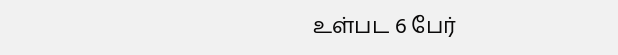உள்பட 6 பேர்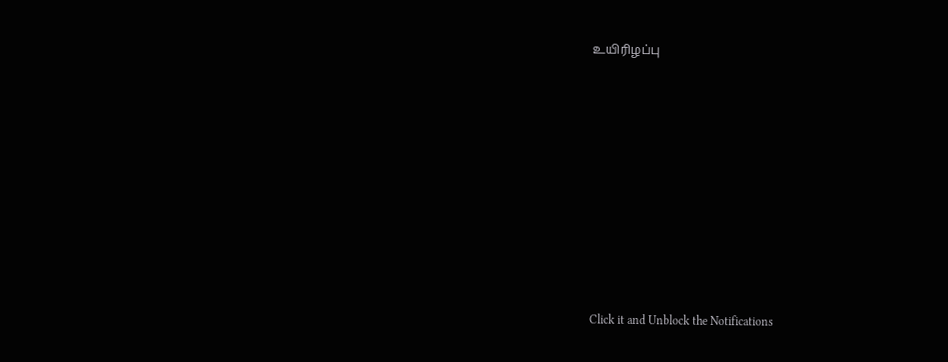உயிரிழப்பு












Click it and Unblock the Notifications